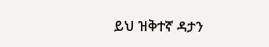ይህ ዝቅተኛ ዳታን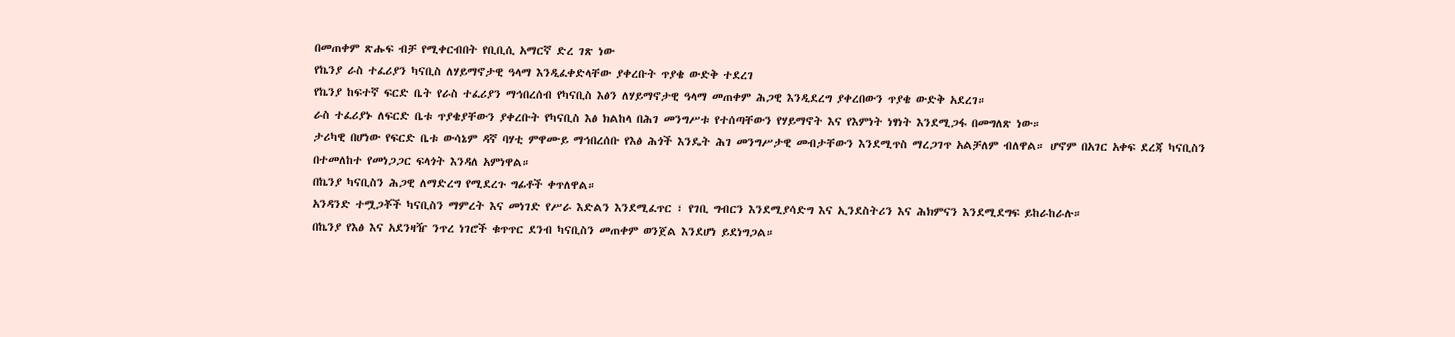በመጠቀም ጽሑፍ ብቻ የሚቀርብበት የቢቢሲ አማርኛ ድረ ገጽ ነው
የኬንያ ራስ ተፈሪያን ካናቢስ ለሃይማኖታዊ ዓላማ እንዲፈቀድላቸው ያቀረቡት ጥያቄ ውድቅ ተደረገ
የኬንያ ከፍተኛ ፍርድ ቤት የራስ ተፈሪያን ማኅበረሰብ የካናቢስ እፅን ለሃይማኖታዊ ዓላማ መጠቀም ሕጋዊ እንዲደረግ ያቀረበውን ጥያቄ ውድቅ አደረገ።
ራስ ተፈሪያኑ ለፍርድ ቤቱ ጥያቄያቸውን ያቀረቡት የካናቢስ እፅ ክልከላ በሕገ መንግሥቱ የተሰጣቸውን የሃይማኖት እና የእምነት ነፃነት እንደሚጋፋ በመግለጽ ነው።
ታሪካዊ በሆነው የፍርድ ቤቱ ውሳኔም ዳኛ ባሃቲ ምዋሙይ ማኅበረሰቡ የእፅ ሕጎች እንዴት ሕገ መንግሥታዊ መብታቸውን እንደሚጥስ ማረጋገጥ አልቻለም ብለዋል። ሆኖም በአገር አቀፍ ደረጃ ካናቢስን በተመለከተ የመነጋጋር ፍላጎት እንዳለ አምነዋል።
በኬንያ ካናቢስን ሕጋዊ ለማድረግ የሚደረጉ ግፊቶች ቀጥለዋል።
አንዳንድ ተሟጋቾች ካናቢስን ማምረት እና መነገድ የሥራ እድልን እንደሚፈጥር ፣ የገቢ ግብርን እንደሚያሳድግ እና ኢንደስትሪን እና ሕክምናን እንደሚደግፍ ይከራከራሉ።
በኬንያ የእፅ እና አደንዛዥ ንጥረ ነገሮች ቁጥጥር ደንብ ካናቢስን መጠቀም ወንጀል እንደሆነ ይደነግጋል።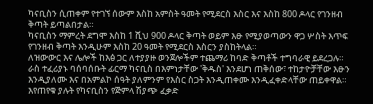ካናቢስን ሲጠቀም የተገኘ ሰውም እስከ አምስት ዓመት የሚደርስ እስር እና እስከ 800 ዶላር የገንዘብ ቅጣት ይጣልበታል።
ካናቢስን ማምረት ደግሞ እስከ 1 ሺህ 900 ዶላር ቅጣት ወይም እፁ የሚያወጣውን ዋጋ ሦስት እጥፍ የገንዘብ ቅጣት እንዲሁም እስከ 20 ዓመት የሚደርስ እስርን ያስከትላል።
ለዝውውር እና ሌሎች ከእፅ ጋር ለተያያዙ ወንጀሎችም ተጨማሪ ከባድ ቅጣቶች ተግባራዊ ይደረጋሉ።
ራስ ተፈሪያኑ ባሰባሰቡት ፊርማ ካናቢስ በእምነታቸው 'ቅዱስ' እንደሆነ ጠቅሰው፣ ተከታዮቻቸው እፁን እንዲያለሙ እና በአምልኮ ሰዓት ያለምንም የእስር ስጋት እንዲጠቀሙ እንዲፈቀድላቸው ጠይቀዋል።
እየጠየቁ ያሉት የካናቢስን የጅምላ ሽያጭ ፈቃድ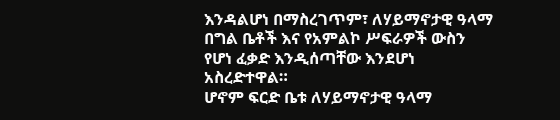እንዳልሆነ በማስረገጥም፣ ለሃይማኖታዊ ዓላማ በግል ቤቶች እና የአምልኮ ሥፍራዎች ውስን የሆነ ፈቃድ እንዲሰጣቸው እንደሆነ አስረድተዋል።
ሆኖም ፍርድ ቤቱ ለሃይማኖታዊ ዓላማ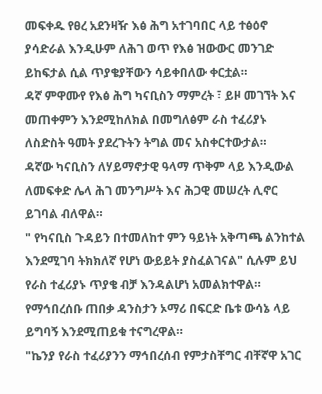መፍቀዱ የፀረ አደንዛዥ እፅ ሕግ አተገባበር ላይ ተፅዕኖ ያሳድራል እንዲሁም ለሕገ ወጥ የእፅ ዝውውር መንገድ ይከፍታል ሲል ጥያቄያቸውን ሳይቀበለው ቀርቷል።
ዳኛ ምዋሙየ የእፅ ሕግ ካናቢስን ማምረት ፣ ይዞ መገኘት እና መጠቀምን እንደሚከለክል በመግለፅም ራስ ተፈሪያኑ ለስድስት ዓመት ያደረጉትን ትግል መና አስቀርተውታል።
ዳኛው ካናቢስን ለሃይማኖታዊ ዓላማ ጥቅም ላይ እንዲውል ለመፍቀድ ሌላ ሕገ መንግሥት እና ሕጋዊ መሠረት ሊኖር ይገባል ብለዋል።
" የካናቢስ ጉዳይን በተመለከተ ምን ዓይነት አቅጣጫ ልንከተል እንደሚገባ ትክክለኛ የሆነ ውይይት ያስፈልገናል" ሲሉም ይህ የራስ ተፈሪያኑ ጥያቄ ብቻ እንዳልሆነ አመልክተዋል።
የማኅበረሰቡ ጠበቃ ዳንስታን ኦማሪ በፍርድ ቤቱ ውሳኔ ላይ ይግባኝ እንደሚጠይቁ ተናግረዋል።
"ኬንያ የራስ ተፈሪያንን ማኅበረሰብ የምታስቸግር ብቸኛዋ አገር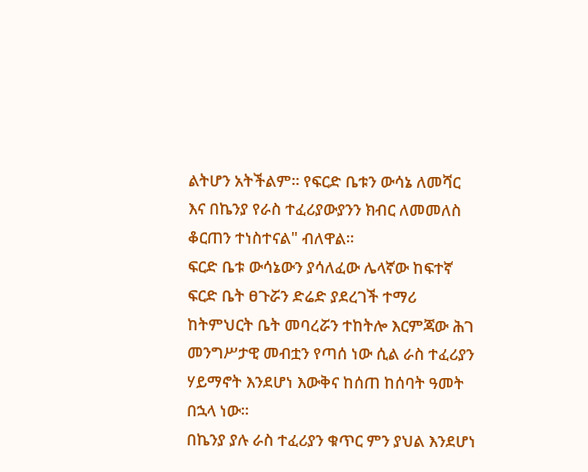ልትሆን አትችልም። የፍርድ ቤቱን ውሳኔ ለመሻር እና በኬንያ የራስ ተፈሪያውያንን ክብር ለመመለስ ቆርጠን ተነስተናል" ብለዋል።
ፍርድ ቤቱ ውሳኔውን ያሳለፈው ሌላኛው ከፍተኛ ፍርድ ቤት ፀጉሯን ድሬድ ያደረገች ተማሪ ከትምህርት ቤት መባረሯን ተከትሎ እርምጃው ሕገ መንግሥታዊ መብቷን የጣሰ ነው ሲል ራስ ተፈሪያን ሃይማኖት እንደሆነ እውቅና ከሰጠ ከሰባት ዓመት በኋላ ነው።
በኬንያ ያሉ ራስ ተፈሪያን ቁጥር ምን ያህል እንደሆነ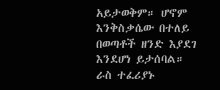አይታወቅም። ሆኖም እንቅስቃሴው በተለይ በወጣቶች ዘንድ እያደገ እንደሆነ ይታሰባል።
ራስ ተፈሪያኑ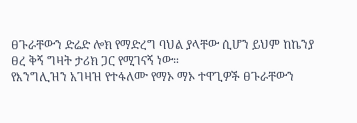ፀጉራቸውን ድሬድ ሎክ የማድረግ ባህል ያላቸው ሲሆን ይህም ከኬንያ ፀረ ቅኝ ግዛት ታሪክ ጋር የሚገናኝ ነው።
የእንግሊዝን አገዛዝ የተፋለሙ የማኦ ማኦ ተዋጊዎች ፀጉራቸውን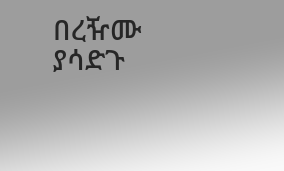በረዥሙ ያሳድጉ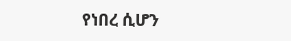የነበረ ሲሆን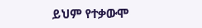ይህም የተቃውሞ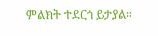ምልክት ተደርጎ ይታያል።